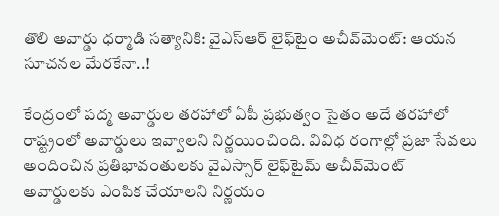తొలి అవార్డు ధర్మాడి సత్యానికి: వైఎస్‌ఆర్‌ లైఫ్‌టైం అచీవ్‌మెంట్‌: ఆయన సూచనల మేరకేనా..!

కేంద్రంలో పద్మ అవార్డుల తరహాలో ఏపీ ప్రభుత్వం సైతం అదే తరహాలో రాష్ట్రంలో అవార్డులు ఇవ్వాలని నిర్ణయించింది. వివిధ రంగాల్లో ప్రజా సేవలు అందించిన ప్రతిభావంతులకు వైఎస్సార్‌ లైఫ్‌టైమ్‌ అచీవ్‌మెంట్‌ అవార్డులకు ఎంపిక చేయాలని నిర్ణయం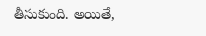తీసుకుంది. అయితే,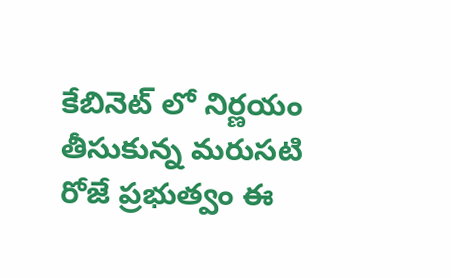కేబినెట్ లో నిర్ణయం తీసుకున్న మరుసటి రోజే ప్రభుత్వం ఈ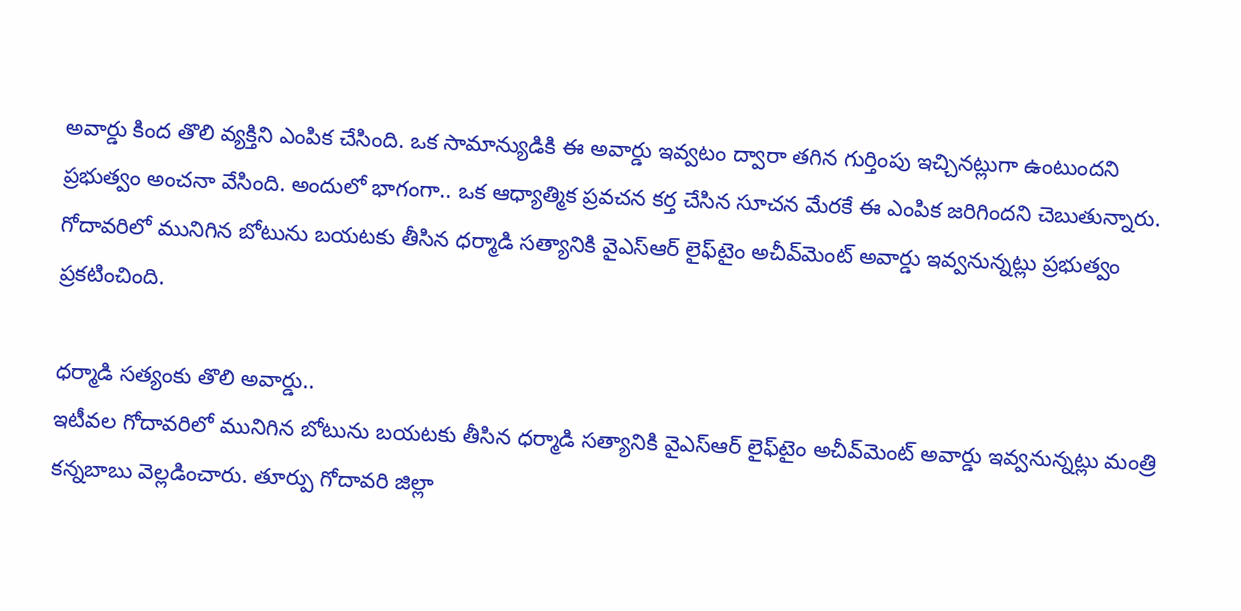అవార్డు కింద తొలి వ్యక్తిని ఎంపిక చేసింది. ఒక సామాన్యుడికి ఈ అవార్డు ఇవ్వటం ద్వారా తగిన గుర్తింపు ఇచ్చినట్లుగా ఉంటుందని ప్రభుత్వం అంచనా వేసింది. అందులో భాగంగా.. ఒక ఆధ్యాత్మిక ప్రవచన కర్త చేసిన సూచన మేరకే ఈ ఎంపిక జరిగిందని చెబుతున్నారు. గోదావరిలో మునిగిన బోటును బయటకు తీసిన ధర్మాడి సత్యానికి వైఎస్‌ఆర్‌ లైఫ్‌టైం అచీవ్‌మెంట్‌ అవార్డు ఇవ్వనున్నట్లు ప్రభుత్వం ప్రకటించింది.

ధర్మాడి సత్యంకు తొలి అవార్డు..
ఇటీవల గోదావరిలో మునిగిన బోటును బయటకు తీసిన ధర్మాడి సత్యానికి వైఎస్‌ఆర్‌ లైఫ్‌టైం అచీవ్‌మెంట్‌ అవార్డు ఇవ్వనున్నట్లు మంత్రి కన్నబాబు వెల్లడించారు. తూర్పు గోదావరి జిల్లా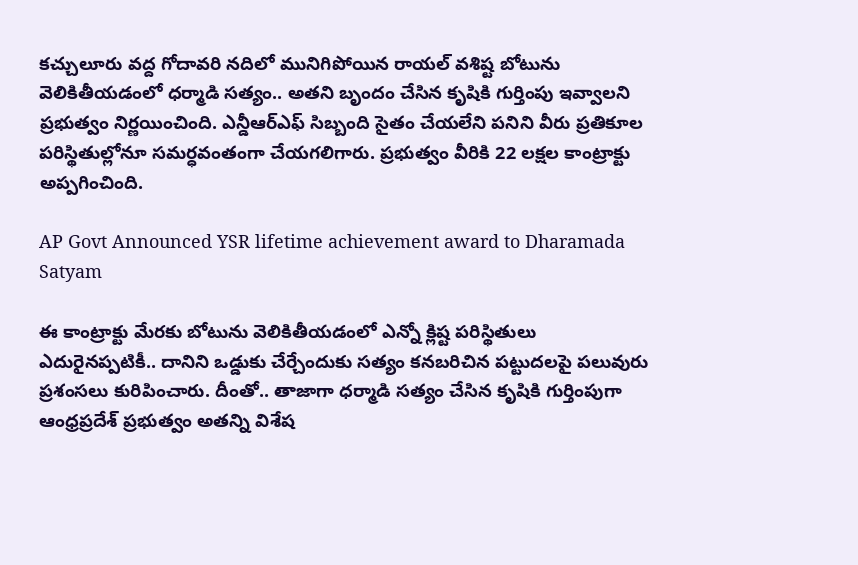కచ్చులూరు వద్ద గోదావరి నదిలో మునిగిపోయిన రాయల్‌ వశిష్ట బోటును వెలికితీయడంలో ధర్మాడి సత్యం.. అతని బృందం చేసిన కృషికి గుర్తింపు ఇవ్వాలని ప్రభుత్వం నిర్ణయించింది. ఎన్డీఆర్ఎఫ్ సిబ్బంది సైతం చేయలేని పనిని వీరు ప్రతికూల పరిస్థితుల్లోనూ సమర్ధవంతంగా చేయగలిగారు. ప్రభుత్వం వీరికి 22 లక్షల కాంట్రాక్టు అప్పగించింది.

AP Govt Announced YSR lifetime achievement award to Dharamada Satyam

ఈ కాంట్రాక్టు మేరకు బోటును వెలికితీయడంలో ఎన్నో క్లిష్ట పరిస్థితులు ఎదురైనప్పటికీ.. దానిని ఒడ్డుకు చేర్చేందుకు సత్యం కనబరిచిన పట్టుదలపై పలువురు ప్రశంసలు కురిపించారు. దీంతో.. తాజాగా ధర్మాడి సత్యం చేసిన కృషికి గుర్తింపుగా ఆంధ్రప్రదేశ్‌ ప్రభుత్వం అతన్ని విశేష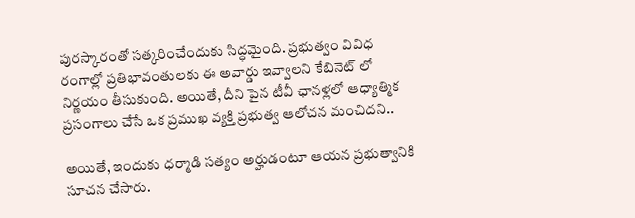పురస్కారంతో సత్కరించేందుకు సిద్ధమైంది. ప్రభుత్వం వివిధ రంగాల్లో ప్రతిభావంతులకు ఈ అవార్డు ఇవ్వాలని కేబినెట్ లో నిర్ణయం తీసుకుంది. అయితే, దీని పైన టీవీ ఛానళ్లలో ఆధ్యాత్మిక ప్రసంగాలు చేసే ఒక ప్రముఖ వ్యక్తి ప్రభుత్వ ఆలోచన మంచిదని..

అయితే, ఇందుకు ధర్మాడి సత్యం అర్హుడంటూ ఆయన ప్రభుత్వానికి సూచన చేసారు.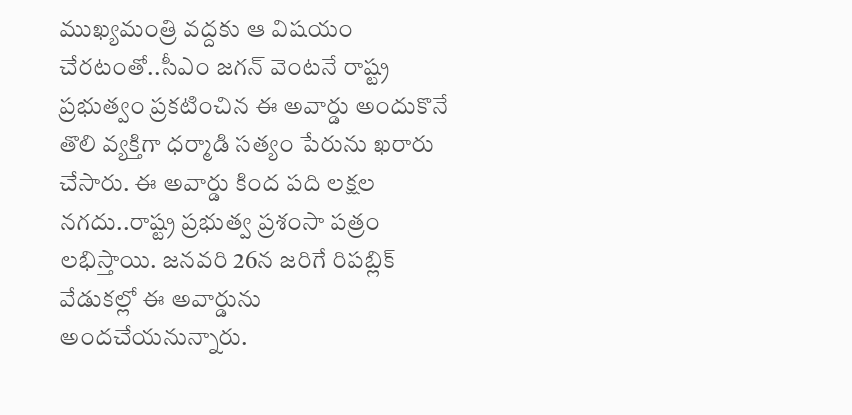ముఖ్యమంత్రి వద్దకు ఆ విషయం చేరటంతో..సీఎం జగన్ వెంటనే రాష్ట్ర ప్రభుత్వం ప్రకటించిన ఈ అవార్డు అందుకొనే తొలి వ్యక్తిగా ధర్మాడి సత్యం పేరును ఖరారు చేసారు. ఈ అవార్డు కింద పది లక్షల నగదు..రాష్ట్ర ప్రభుత్వ ప్రశంసా పత్రం లభిస్తాయి. జనవరి 26న జరిగే రిపబ్లిక్ వేడుకల్లో ఈ అవార్డును అందచేయనున్నారు.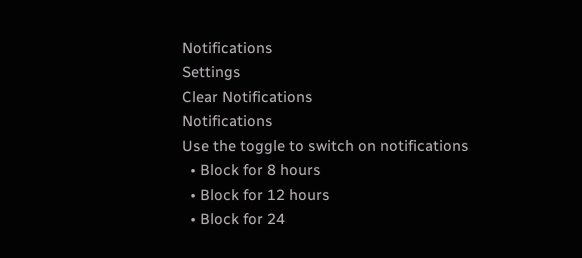Notifications
Settings
Clear Notifications
Notifications
Use the toggle to switch on notifications
  • Block for 8 hours
  • Block for 12 hours
  • Block for 24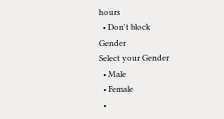hours
  • Don't block
Gender
Select your Gender
  • Male
  • Female
  •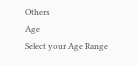Others
Age
Select your Age Range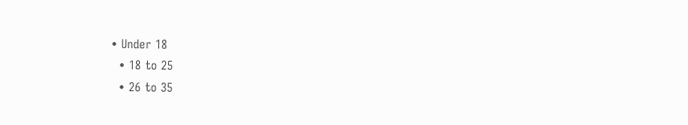• Under 18
  • 18 to 25
  • 26 to 35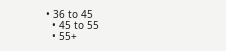• 36 to 45
  • 45 to 55
  • 55+